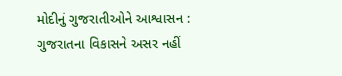મોદીનું ગુજરાતીઓને આશ્વાસન : ગુજરાતના વિકાસને અસર નહીં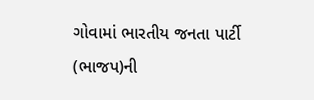ગોવામાં ભારતીય જનતા પાર્ટી (ભાજપ)ની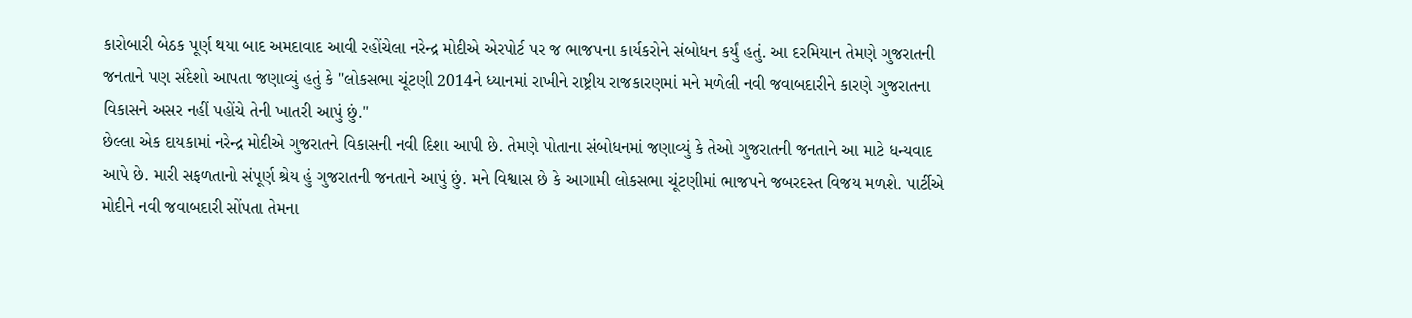કારોબારી બેઠક પૂર્ણ થયા બાદ અમદાવાદ આવી રહોંચેલા નરેન્દ્ર મોદીએ એરપોર્ટ પર જ ભાજપના કાર્યકરોને સંબોધન કર્યું હતું. આ દરમિયાન તેમણે ગુજરાતની જનતાને પણ સંદેશો આપતા જણાવ્યું હતું કે "લોકસભા ચૂંટણી 2014ને ધ્યાનમાં રાખીને રાષ્ટ્રીય રાજકારણમાં મને મળેલી નવી જવાબદારીને કારણે ગુજરાતના વિકાસને અસર નહીં પહોંચે તેની ખાતરી આપું છું."
છેલ્લા એક દાયકામાં નરેન્દ્ર મોદીએ ગુજરાતને વિકાસની નવી દિશા આપી છે. તેમણે પોતાના સંબોધનમાં જણાવ્યું કે તેઓ ગુજરાતની જનતાને આ માટે ધન્યવાદ આપે છે. મારી સફળતાનો સંપૂર્ણ શ્રેય હું ગુજરાતની જનતાને આપું છું. મને વિશ્વાસ છે કે આગામી લોકસભા ચૂંટણીમાં ભાજપને જબરદસ્ત વિજય મળશે. પાર્ટીએ મોદીને નવી જવાબદારી સોંપતા તેમના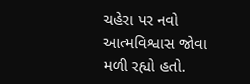ચહેરા પર નવો આત્મવિશ્વાસ જોવા મળી રહ્યો હતો.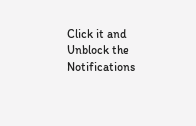Click it and Unblock the Notifications